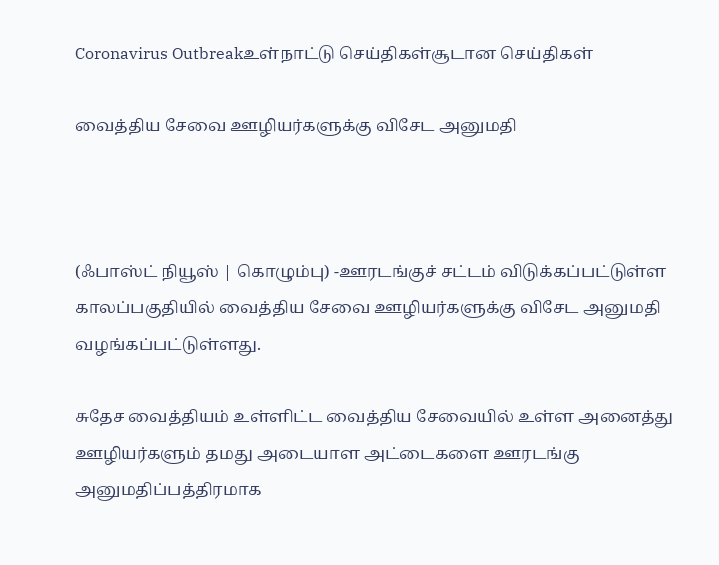Coronavirus Outbreakஉள்நாட்டு செய்திகள்சூடான செய்திகள்

வைத்திய சேவை ஊழியர்களுக்கு விசேட அனுமதி



(ஃபாஸ்ட் நியூஸ் | கொழும்பு) -ஊரடங்குச் சட்டம் விடுக்கப்பட்டுள்ள காலப்பகுதியில் வைத்திய சேவை ஊழியர்களுக்கு விசேட அனுமதி வழங்கப்பட்டுள்ளது.

சுதேச வைத்தியம் உள்ளிட்ட வைத்திய சேவையில் உள்ள அனைத்து ஊழியர்களும் தமது அடையாள அட்டைகளை ஊரடங்கு அனுமதிப்பத்திரமாக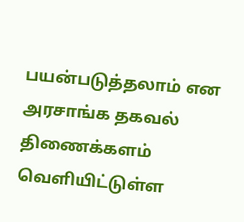பயன்படுத்தலாம் என அரசாங்க தகவல் திணைக்களம் வெளியிட்டுள்ள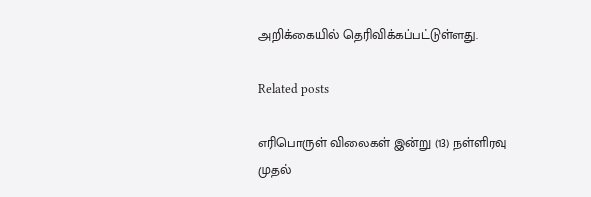அறிக்கையில் தெரிவிக்கப்பட்டுள்ளது.

Related posts

எரிபொருள் விலைகள் இன்று (13) நள்ளிரவு முதல்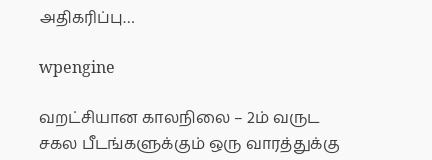அதிகரிப்பு…

wpengine

வறட்சியான காலநிலை – 2ம் வருட சகல பீடங்களுக்கும் ஒரு வாரத்துக்கு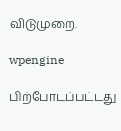விடுமுறை.

wpengine

பிற்போடப்பட்டது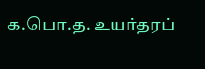க.பொ.த. உயர்தரப்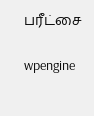பரீட்சை

wpengine